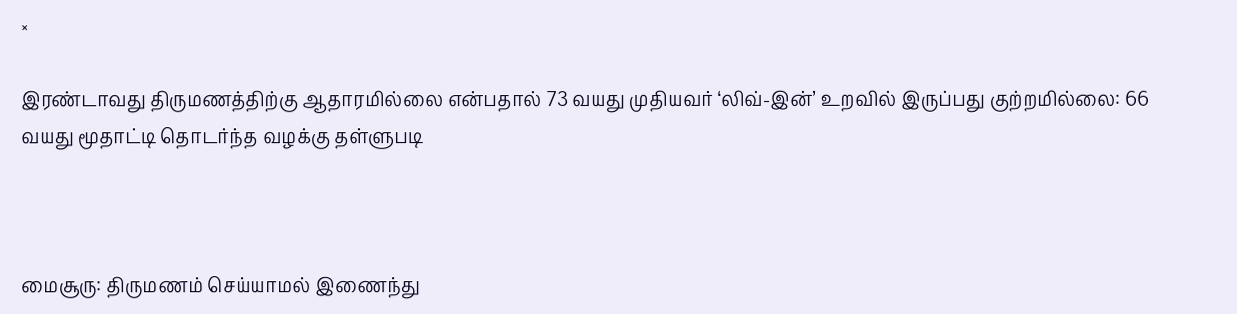×

இரண்டாவது திருமணத்திற்கு ஆதாரமில்லை என்பதால் 73 வயது முதியவர் ‘லிவ்-இன்’ உறவில் இருப்பது குற்றமில்லை: 66 வயது மூதாட்டி தொடர்ந்த வழக்கு தள்ளுபடி



மைசூரு: திருமணம் செய்யாமல் இணைந்து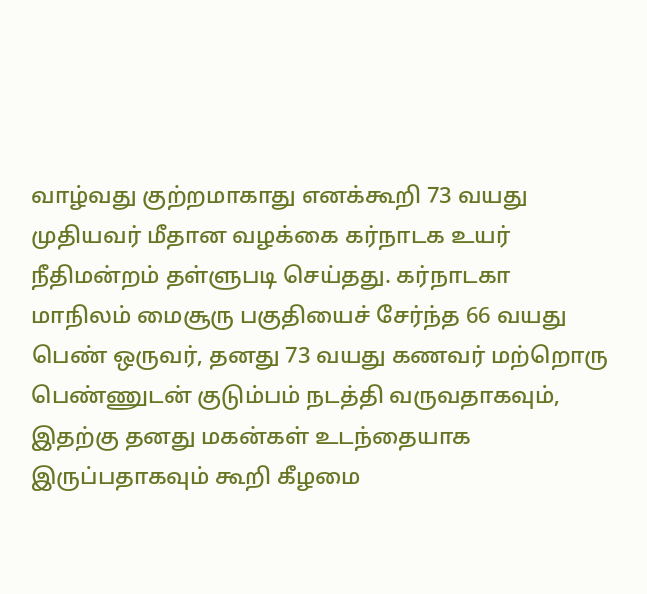வாழ்வது குற்றமாகாது எனக்கூறி 73 வயது முதியவர் மீதான வழக்கை கர்நாடக உயர் நீதிமன்றம் தள்ளுபடி செய்தது. கர்நாடகா மாநிலம் மைசூரு பகுதியைச் சேர்ந்த 66 வயது பெண் ஒருவர், தனது 73 வயது கணவர் மற்றொரு பெண்ணுடன் குடும்பம் நடத்தி வருவதாகவும், இதற்கு தனது மகன்கள் உடந்தையாக இருப்பதாகவும் கூறி கீழமை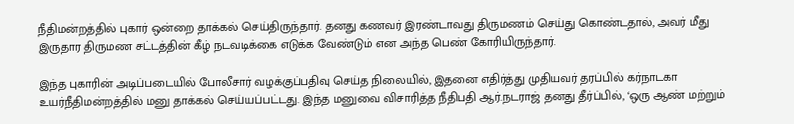நீதிமன்றத்தில் புகார் ஒன்றை தாக்கல் செய்திருந்தார். தனது கணவர் இரண்டாவது திருமணம் செய்து கொண்டதால், அவர் மீது இருதார திருமண சட்டத்தின் கீழ் நடவடிக்கை எடுக்க வேண்டும் என அந்த பெண் கோரியிருந்தார்.

இந்த புகாரின் அடிப்படையில் போலீசார் வழக்குப்பதிவு செய்த நிலையில், இதனை எதிர்த்து முதியவர் தரப்பில் கர்நாடகா உயர்நீதிமன்றத்தில் மனு தாக்கல் செய்யப்பட்டது. இந்த மனுவை விசாரித்த நீதிபதி ஆர்.நடராஜ் தனது தீர்ப்பில், ‘ஒரு ஆண் மற்றும்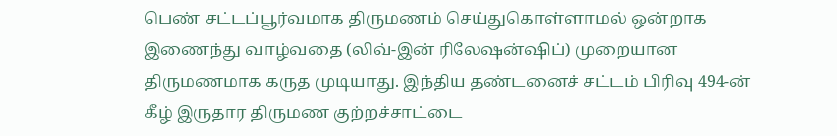பெண் சட்டப்பூர்வமாக திருமணம் செய்துகொள்ளாமல் ஒன்றாக இணைந்து வாழ்வதை (லிவ்-இன் ரிலேஷன்ஷிப்) முறையான திருமணமாக கருத முடியாது. இந்திய தண்டனைச் சட்டம் பிரிவு 494-ன் கீழ் இருதார திருமண குற்றச்சாட்டை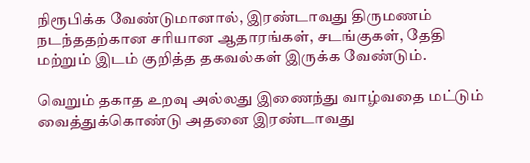நிரூபிக்க வேண்டுமானால், இரண்டாவது திருமணம் நடந்ததற்கான சரியான ஆதாரங்கள், சடங்குகள், தேதி மற்றும் இடம் குறித்த தகவல்கள் இருக்க வேண்டும்.

வெறும் தகாத உறவு அல்லது இணைந்து வாழ்வதை மட்டும் வைத்துக்கொண்டு அதனை இரண்டாவது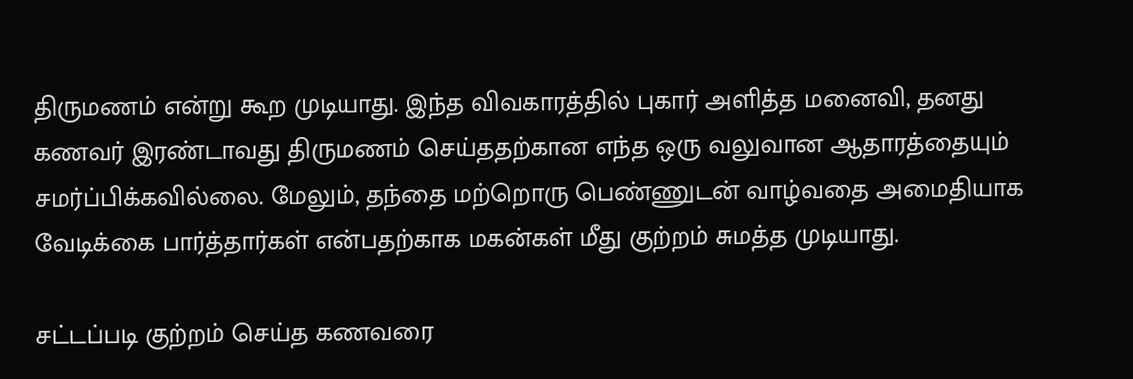திருமணம் என்று கூற முடியாது. இந்த விவகாரத்தில் புகார் அளித்த மனைவி, தனது கணவர் இரண்டாவது திருமணம் செய்ததற்கான எந்த ஒரு வலுவான ஆதாரத்தையும் சமர்ப்பிக்கவில்லை. மேலும், தந்தை மற்றொரு பெண்ணுடன் வாழ்வதை அமைதியாக வேடிக்கை பார்த்தார்கள் என்பதற்காக மகன்கள் மீது குற்றம் சுமத்த முடியாது.

சட்டப்படி குற்றம் செய்த கணவரை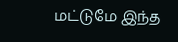மட்டுமே இந்த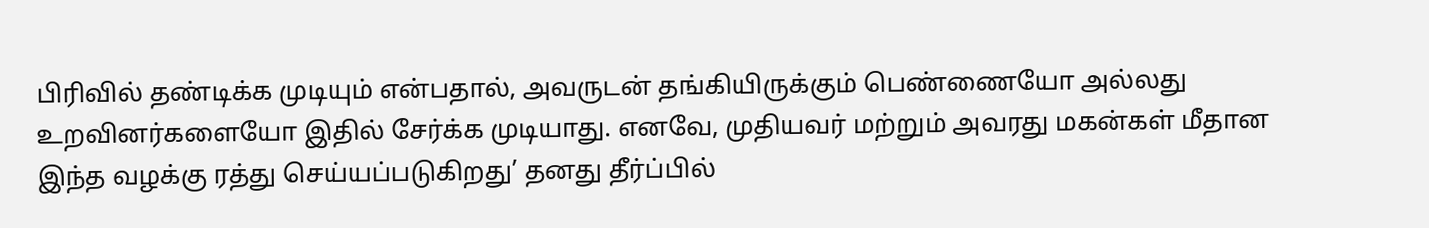பிரிவில் தண்டிக்க முடியும் என்பதால், அவருடன் தங்கியிருக்கும் பெண்ணையோ அல்லது உறவினர்களையோ இதில் சேர்க்க முடியாது. எனவே, முதியவர் மற்றும் அவரது மகன்கள் மீதான இந்த வழக்கு ரத்து செய்யப்படுகிறது’ தனது தீர்ப்பில்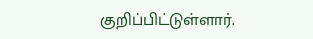குறிப்பிட்டுள்ளார்.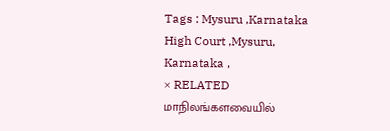Tags : Mysuru ,Karnataka High Court ,Mysuru, Karnataka ,
× RELATED மாநிலங்களவையில்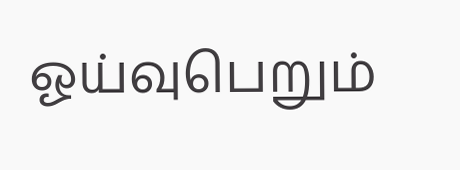ஓய்வுபெறும்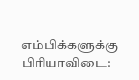எம்பிக்களுக்கு பிரியாவிடை: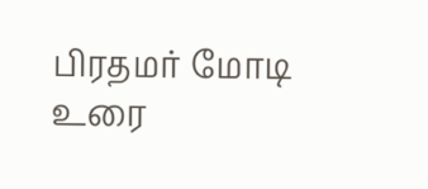பிரதமர் மோடி உரை